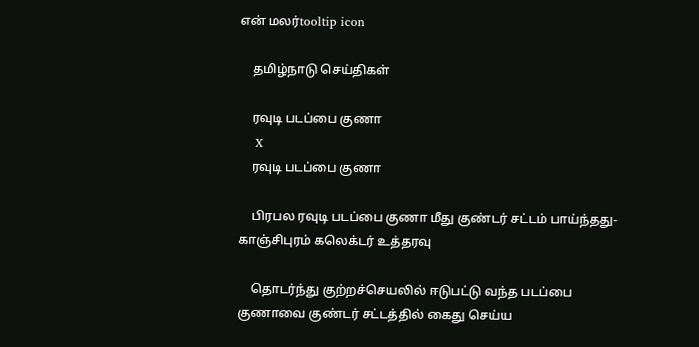என் மலர்tooltip icon

    தமிழ்நாடு செய்திகள்

    ரவுடி படப்பை குணா
    X
    ரவுடி படப்பை குணா

    பிரபல ரவுடி படப்பை குணா மீது குண்டர் சட்டம் பாய்ந்தது- காஞ்சிபுரம் கலெக்டர் உத்தரவு

    தொடர்ந்து குற்றச்செயலில் ஈடுபட்டு வந்த படப்பை குணாவை குண்டர் சட்டத்தில் கைது செய்ய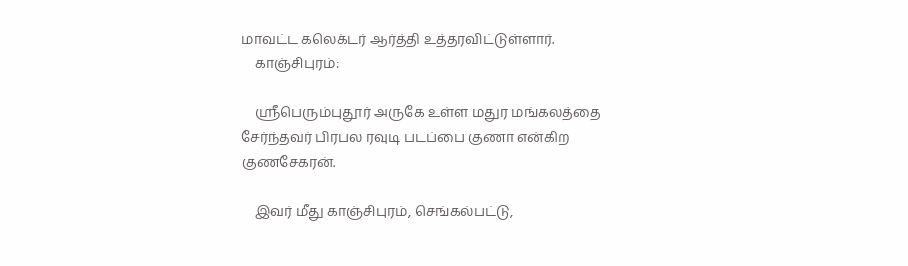மாவட்ட கலெக்டர் ஆர்த்தி உத்தரவிட்டுள்ளார்.
    காஞ்சிபுரம்:

    ஸ்ரீபெரும்புதூர் அருகே உள்ள மதுர மங்கலத்தை சேர்ந்தவர் பிரபல ரவுடி படப்பை குணா என்கிற குணசேகரன்.

    இவர் மீது காஞ்சிபுரம், செங்கல்பட்டு,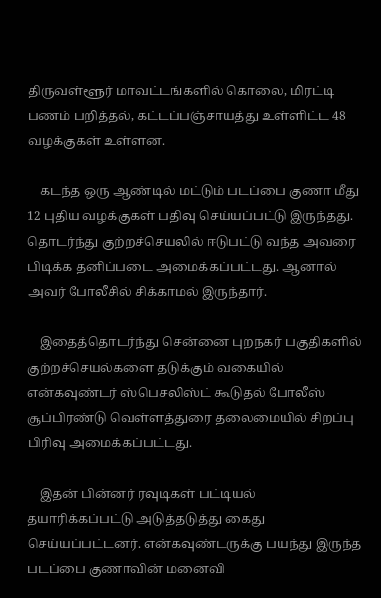திருவள்ளூர் மாவட்டங்களில் கொலை, மிரட்டி பணம் பறித்தல், கட்டப்பஞ்சாயத்து உள்ளிட்ட 48 வழக்குகள் உள்ளன.

    கடந்த ஒரு ஆண்டில் மட்டும் படப்பை குணா மீது 12 புதிய வழக்குகள் பதிவு செய்யப்பட்டு இருந்தது. தொடர்ந்து குற்றச்செயலில் ஈடுபட்டு வந்த அவரை பிடிக்க தனிப்படை அமைக்கப்பட்டது. ஆனால் அவர் போலீசில் சிக்காமல் இருந்தார்.

    இதைத்தொடர்ந்து சென்னை புறநகர் பகுதிகளில் குற்றச்செயல்களை தடுக்கும் வகையில் என்கவுண்டர் ஸ்பெசலிஸ்ட் கூடுதல் போலீஸ் சூப்பிரண்டு வெள்ளத்துரை தலைமையில் சிறப்பு பிரிவு அமைக்கப்பட்டது.

    இதன் பின்னர் ரவுடிகள் பட்டியல் தயாரிக்கப்பட்டு அடுத்தடுத்து கைது செய்யப்பட்டனர். என்கவுண்டருக்கு பயந்து இருந்த படப்பை குணாவின் மனைவி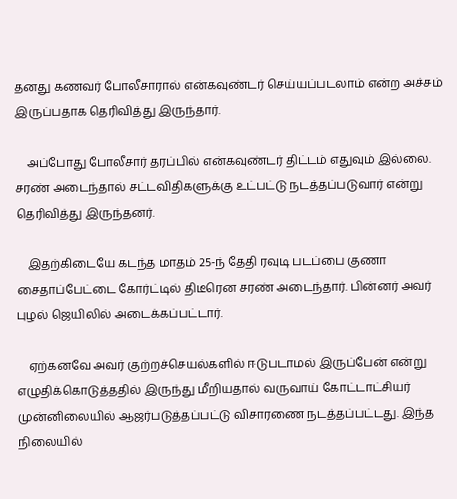தனது கணவர் போலீசாரால் என்கவுண்டர் செய்யப்படலாம் என்ற அச்சம் இருப்பதாக தெரிவித்து இருந்தார்.

    அப்போது போலீசார் தரப்பில் என்கவுண்டர் திட்டம் எதுவும் இல்லை. சரண் அடைந்தால் சட்டவிதிகளுக்கு உட்பட்டு நடத்தப்படுவார் என்று தெரிவித்து இருந்தனர்.

    இதற்கிடையே கடந்த மாதம் 25-ந் தேதி ரவுடி படப்பை குணா சைதாப்பேட்டை கோர்ட்டில் திடீரென சரண் அடைந்தார். பின்னர் அவர் புழல் ஜெயிலில் அடைக்கப்பட்டார்.

    ஏற்கனவே அவர் குற்றச்செயல்களில் ஈடுபடாமல் இருப்பேன் என்று எழுதிக்கொடுத்ததில் இருந்து மீறியதால் வருவாய் கோட்டாட்சியர் முன்னிலையில் ஆஜர்படுத்தப்பட்டு விசாரணை நடத்தப்பட்டது. இந்த நிலையில்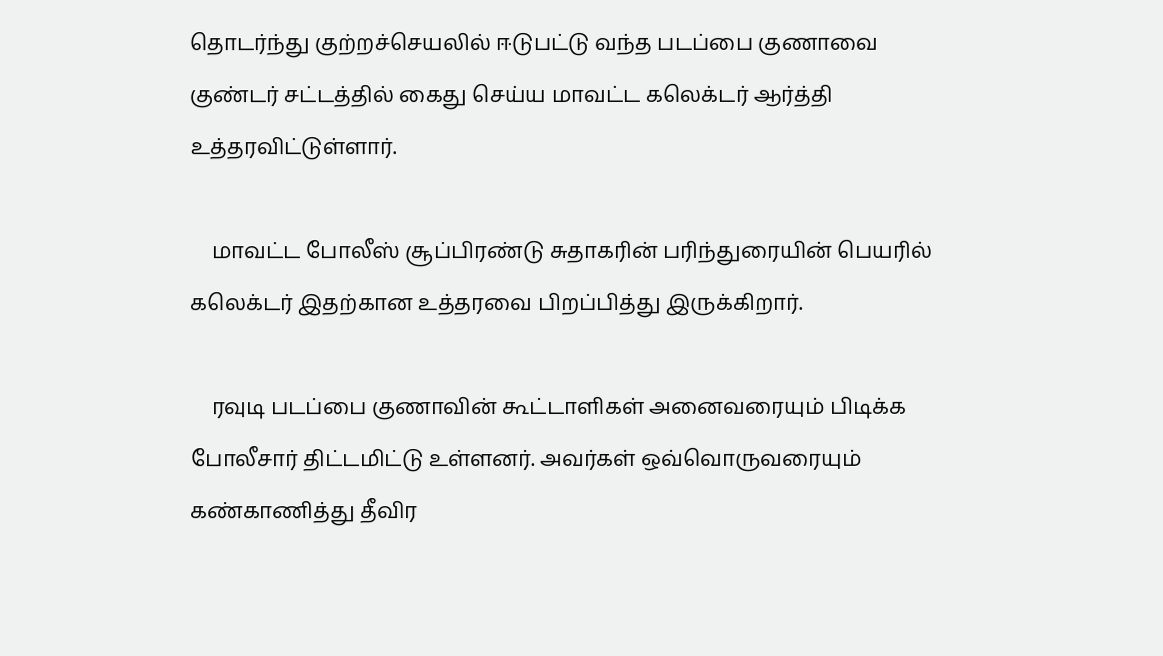தொடர்ந்து குற்றச்செயலில் ஈடுபட்டு வந்த படப்பை குணாவை குண்டர் சட்டத்தில் கைது செய்ய மாவட்ட கலெக்டர் ஆர்த்தி உத்தரவிட்டுள்ளார்.

    மாவட்ட போலீஸ் சூப்பிரண்டு சுதாகரின் பரிந்துரையின் பெயரில் கலெக்டர் இதற்கான உத்தரவை பிறப்பித்து இருக்கிறார்.

    ரவுடி படப்பை குணாவின் கூட்டாளிகள் அனைவரையும் பிடிக்க போலீசார் திட்டமிட்டு உள்ளனர். அவர்கள் ஒவ்வொருவரையும் கண்காணித்து தீவிர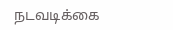நடவடிக்கை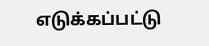எடுக்கப்பட்டு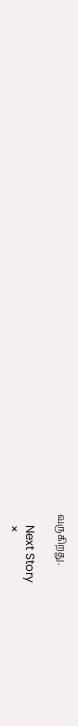வருகிறது.

    Next Story
    ×